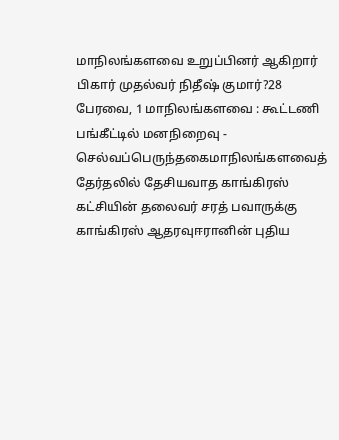மாநிலங்களவை உறுப்பினர் ஆகிறார் பிகார் முதல்வர் நிதீஷ் குமார்?28 பேரவை, 1 மாநிலங்களவை : கூட்டணி பங்கீட்டில் மனநிறைவு - செல்வப்பெருந்தகைமாநிலங்களவைத் தேர்தலில் தேசியவாத காங்கிரஸ் கட்சியின் தலைவர் சரத் பவாருக்கு காங்கிரஸ் ஆதரவுஈரானின் புதிய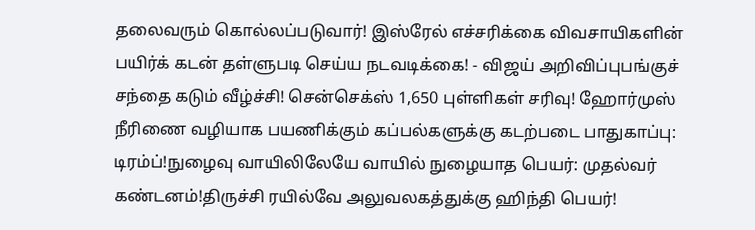தலைவரும் கொல்லப்படுவார்! இஸ்ரேல் எச்சரிக்கை விவசாயிகளின் பயிர்க் கடன் தள்ளுபடி செய்ய நடவடிக்கை! - விஜய் அறிவிப்புபங்குச் சந்தை கடும் வீழ்ச்சி! சென்செக்ஸ் 1,650 புள்ளிகள் சரிவு! ஹோர்முஸ் நீரிணை வழியாக பயணிக்கும் கப்பல்களுக்கு கடற்படை பாதுகாப்பு: டிரம்ப்!நுழைவு வாயிலிலேயே வாயில் நுழையாத பெயர்: முதல்வர் கண்டனம்!திருச்சி ரயில்வே அலுவலகத்துக்கு ஹிந்தி பெயர்!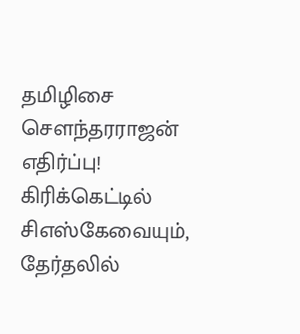தமிழிசை செளந்தரராஜன் எதிர்ப்பு! கிரிக்கெட்டில் சிஎஸ்கேவையும், தேர்தலில்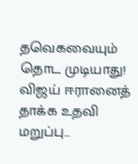தவெகவையும் தொட முடியாது! விஜய் ஈரானைத் தாக்க உதவி மறுப்பு...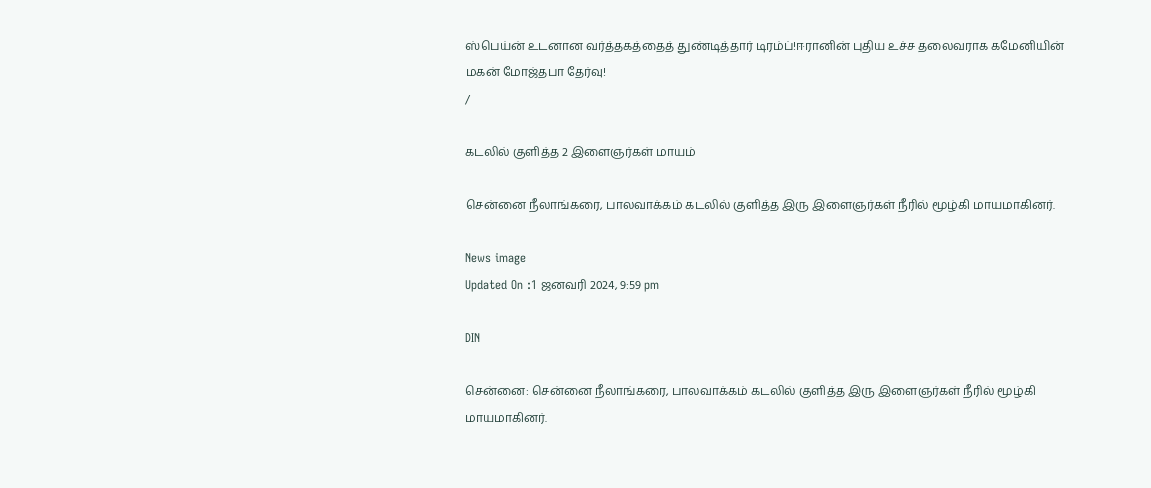ஸ்பெய்ன் உடனான வர்த்தகத்தைத் துண்டித்தார் டிரம்ப்!ஈரானின் புதிய உச்ச தலைவராக கமேனியின் மகன் மோஜ்தபா தேர்வு!
/

கடலில் குளித்த 2 இளைஞர்கள் மாயம்

சென்னை நீலாங்கரை, பாலவாக்கம் கடலில் குளித்த இரு இளைஞர்கள் நீரில் மூழ்கி மாயமாகினர்.

News image
Updated On :1 ஜனவரி 2024, 9:59 pm

DIN

சென்னை: சென்னை நீலாங்கரை, பாலவாக்கம் கடலில் குளித்த இரு இளைஞர்கள் நீரில் மூழ்கி மாயமாகினர்.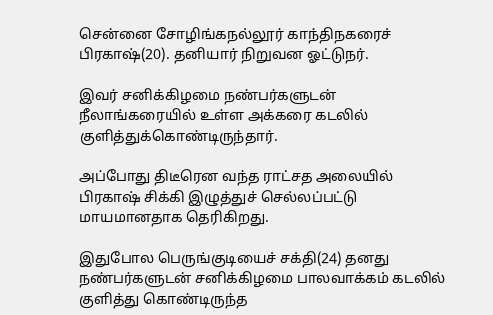சென்னை சோழிங்கநல்லூர் காந்திநகரைச் பிரகாஷ்(20). தனியார் நிறுவன ஓட்டுநர்.

இவர் சனிக்கிழமை நண்பர்களுடன் நீலாங்கரையில் உள்ள அக்கரை கடலில் குளித்துக்கொண்டிருந்தார்.

அப்போது திடீரென வந்த ராட்சத அலையில் பிரகாஷ் சிக்கி இழுத்துச் செல்லப்பட்டு மாயமானதாக தெரிகிறது.

இதுபோல பெருங்குடியைச் சக்தி(24) தனது நண்பர்களுடன் சனிக்கிழமை பாலவாக்கம் கடலில் குளித்து கொண்டிருந்த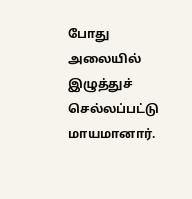போது அலையில் இழுத்துச் செல்லப்பட்டு மாயமானார்.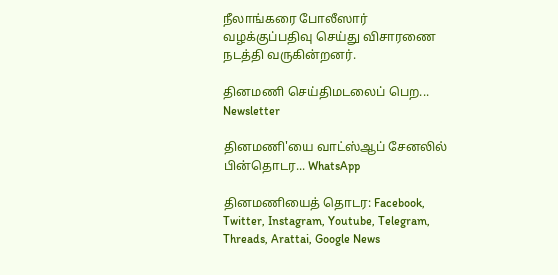நீலாங்கரை போலீஸார் வழக்குப்பதிவு செய்து விசாரணை நடத்தி வருகின்றனர்.

தினமணி செய்திமடலைப் பெற... Newsletter

தினமணி'யை வாட்ஸ்ஆப் சேனலில் பின்தொடர... WhatsApp

தினமணியைத் தொடர: Facebook, Twitter, Instagram, Youtube, Telegram, Threads, Arattai, Google News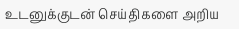உடனுக்குடன் செய்திகளை அறிய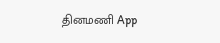தினமணி App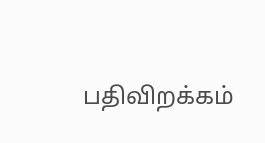பதிவிறக்கம்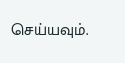செய்யவும்.